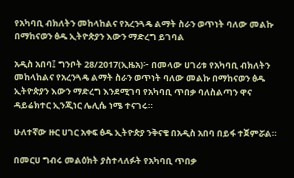የአካባቢ ብክለትን መከላከልና የአረንጓዴ ልማት ስራን ወጥነት ባለው መልኩ በማከናወን ፅዱ ኢትዮጵያን እውን ማድረግ ይገባል

አዲስ አበባ፤ ግንቦት 28/2017(ኢዜአ)፦ በመላው ሀገሪቱ የአካባቢ ብክለትን መከላከልና የአረንጓዴ ልማት ስራን ወጥነት ባለው መልኩ በማከናወን ፅዱ ኢትዮጵያን እውን ማድረግ እንደሚገባ የአካባቢ ጥበቃ ባለስልጣን ዋና ዳይሬክተር ኢንጂነር ሌሊሴ ነሜ ተናገሩ።

ሁለተኛው ዙር ሀገር አቀፍ ፅዱ ኢትዮጵያ ንቅናቄ በአዲስ አበባ በይፋ ተጀምሯል።

በመርሀ ግብሩ መልዕክት ያስተላለፉት የአካባቢ ጥበቃ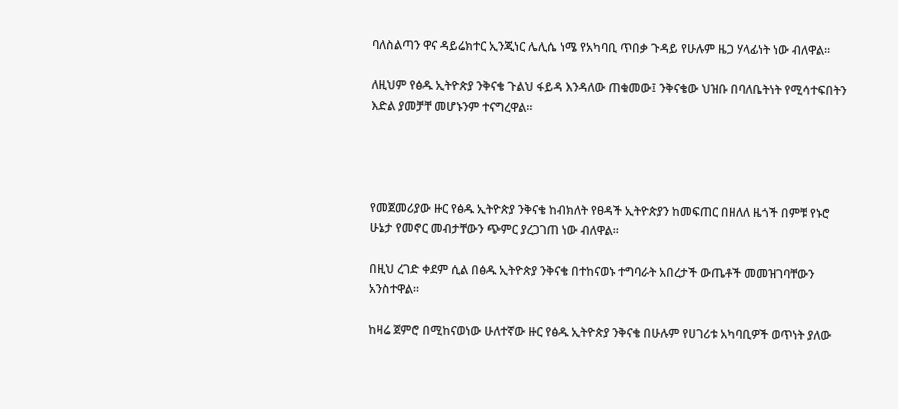ባለስልጣን ዋና ዳይሬክተር ኢንጂነር ሌሊሴ ነሜ የአካባቢ ጥበቃ ጉዳይ የሁሉም ዜጋ ሃላፊነት ነው ብለዋል።

ለዚህም የፅዱ ኢትዮጵያ ንቅናቄ ጉልህ ፋይዳ እንዳለው ጠቁመው፤ ንቅናቄው ህዝቡ በባለቤትነት የሚሳተፍበትን እድል ያመቻቸ መሆኑንም ተናግረዋል።




የመጀመሪያው ዙር የፅዱ ኢትዮጵያ ንቅናቄ ከብክለት የፀዳች ኢትዮጵያን ከመፍጠር በዘለለ ዜጎች በምቹ የኑሮ ሁኔታ የመኖር መብታቸውን ጭምር ያረጋገጠ ነው ብለዋል።

በዚህ ረገድ ቀደም ሲል በፅዱ ኢትዮጵያ ንቅናቄ በተከናወኑ ተግባራት አበረታች ውጤቶች መመዝገባቸውን አንስተዋል።

ከዛሬ ጀምሮ በሚከናወነው ሁለተኛው ዙር የፅዱ ኢትዮጵያ ንቅናቄ በሁሉም የሀገሪቱ አካባቢዎች ወጥነት ያለው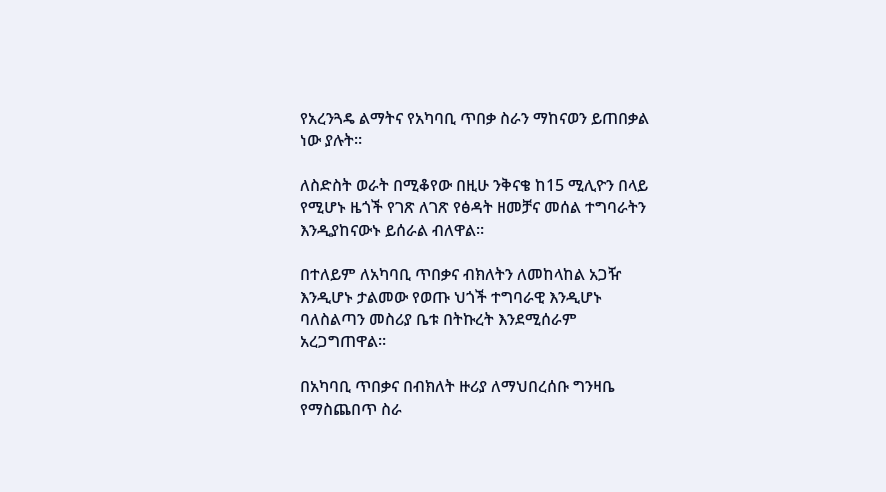የአረንጓዴ ልማትና የአካባቢ ጥበቃ ስራን ማከናወን ይጠበቃል ነው ያሉት።

ለስድስት ወራት በሚቆየው በዚሁ ንቅናቄ ከ15 ሚሊዮን በላይ የሚሆኑ ዜጎች የገጽ ለገጽ የፅዳት ዘመቻና መሰል ተግባራትን እንዲያከናውኑ ይሰራል ብለዋል።

በተለይም ለአካባቢ ጥበቃና ብክለትን ለመከላከል አጋዥ እንዲሆኑ ታልመው የወጡ ህጎች ተግባራዊ እንዲሆኑ ባለስልጣን መስሪያ ቤቱ በትኩረት እንደሚሰራም አረጋግጠዋል።

በአካባቢ ጥበቃና በብክለት ዙሪያ ለማህበረሰቡ ግንዛቤ የማስጨበጥ ስራ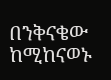በንቅናቄው ከሚከናወኑ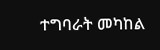ተግባራት መካከል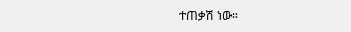ተጠቃሽ ነው።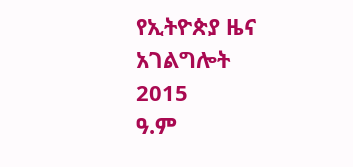የኢትዮጵያ ዜና አገልግሎት
2015
ዓ.ም